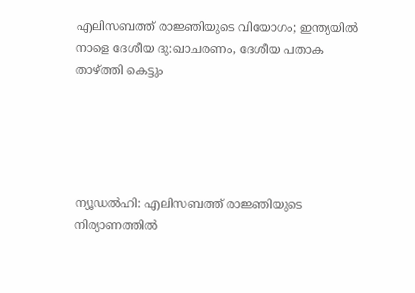എലിസബത്ത് രാജ്ഞിയുടെ വിയോഗം; ഇന്ത്യയിൽ നാളെ ദേശീയ ദു:ഖാചരണം, ദേശീയ പതാക താഴ്ത്തി കെട്ടും





ന്യൂഡല്‍ഹി: എലിസബത്ത് രാജ്ഞിയുടെ നിര്യാണത്തില്‍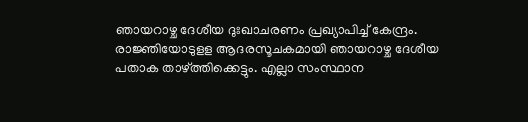ഞായറാഴ്ച ദേശീയ ദുഃഖാചരണം പ്രഖ്യാപിച്ച്‌ കേന്ദ്രം. രാജ്ഞിയോടുളള ആദരസൂചകമായി ഞായറാഴ്ച ദേശീയ പതാക താഴ്ത്തിക്കെട്ടും. എല്ലാ സംസ്ഥാന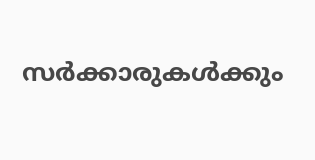സര്‍ക്കാരുകള്‍ക്കും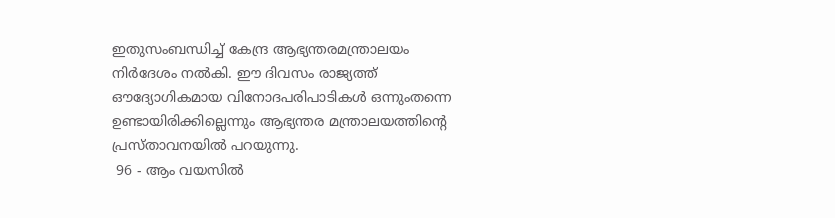ഇതുസംബന്ധിച്ച്‌ കേന്ദ്ര ആഭ്യന്തരമന്ത്രാലയം നിര്‍ദേശം നല്‍കി. ഈ ദിവസം രാജ്യത്ത് ഔദ്യോഗികമായ വിനോദപരിപാടികള്‍ ഒന്നുംതന്നെ ഉണ്ടായിരിക്കില്ലെന്നും ആഭ്യന്തര മന്ത്രാലയത്തിന്റെ പ്രസ്താവനയില്‍ പറയുന്നു.
 96 - ആം വയസിൽ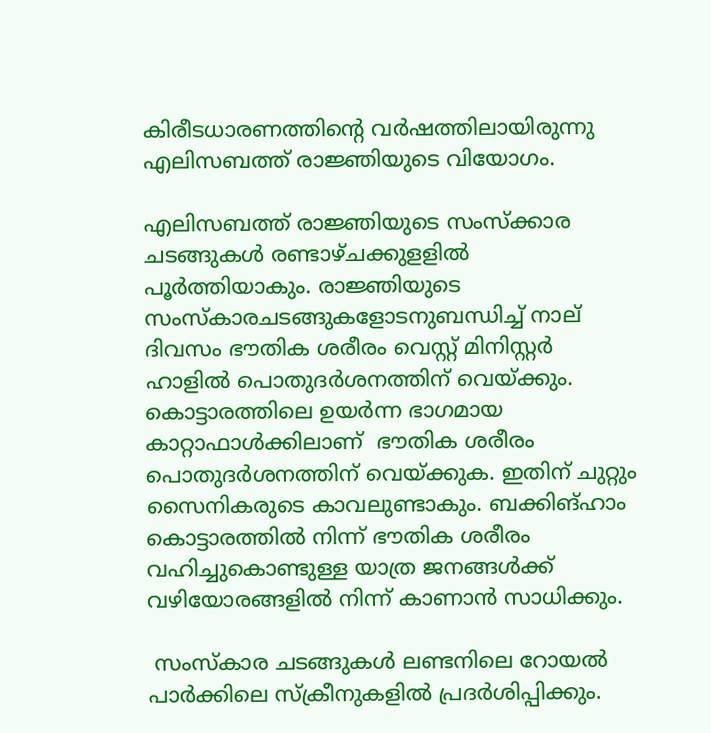കിരീടധാരണത്തിന്റെ വര്‍ഷത്തിലായിരുന്നു എലിസബത്ത് രാജ്ഞിയുടെ വിയോഗം.

എലിസബത്ത് രാജ്ഞിയുടെ സംസ്‌ക്കാര ചടങ്ങുകള്‍ രണ്ടാഴ്ചക്കുളളില്‍ പൂര്‍ത്തിയാകും. രാജ്ഞിയുടെ സംസ്‌കാരചടങ്ങുകളോടനുബന്ധിച്ച്‌ നാല് ദിവസം ഭൗതിക ശരീരം വെസ്റ്റ് മിനിസ്റ്റര്‍ ഹാളില്‍ പൊതുദര്‍ശനത്തിന് വെയ്ക്കും. കൊട്ടാരത്തിലെ ഉയര്‍ന്ന ഭാഗമായ കാറ്റാഫാള്‍ക്കിലാണ്  ഭൗതിക ശരീരം പൊതുദര്‍ശനത്തിന് വെയ്ക്കുക. ഇതിന് ചുറ്റും സൈനികരുടെ കാവലുണ്ടാകും. ബക്കിങ്ഹാം കൊട്ടാരത്തില്‍ നിന്ന് ഭൗതിക ശരീരം വഹിച്ചുകൊണ്ടുള്ള യാത്ര ജനങ്ങള്‍ക്ക് വഴിയോരങ്ങളില്‍ നിന്ന് കാണാന്‍ സാധിക്കും.

 സംസ്‌കാര ചടങ്ങുകള്‍ ലണ്ടനിലെ റോയല്‍ പാര്‍ക്കിലെ സ്‌ക്രീനുകളില്‍ പ്രദര്‍ശിപ്പിക്കും.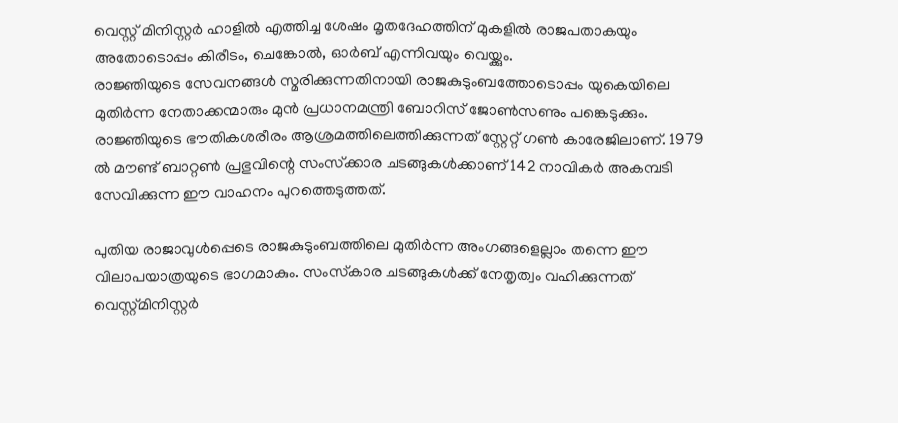വെസ്റ്റ് മിനിസ്റ്റര്‍ ഹാളില്‍ എത്തിച്ച ശേഷം മൃതദേഹത്തിന് മുകളില്‍ രാജപതാകയും അതോടൊപ്പം കിരീടം, ചെങ്കോല്‍, ഓര്‍ബ് എന്നിവയും വെയ്ക്കും.
രാജ്ഞിയുടെ സേവനങ്ങള്‍ സ്മരിക്കുന്നതിനായി രാജകുടുംബത്തോടൊപ്പം യുകെയിലെ മുതിര്‍ന്ന നേതാക്കന്മാരും മുന്‍ പ്രധാനമന്ത്രി ബോറിസ് ജോണ്‍സണും പങ്കെടുക്കും.
രാജ്ഞിയുടെ ഭൗതികശരീരം ആശ്രമത്തിലെത്തിക്കുന്നത് സ്റ്റേറ്റ് ഗണ്‍ കാരേജിലാണ്. 1979 ല്‍ മൗണ്ട് ബാറ്റണ്‍ പ്രഭുവിന്റെ സംസ്‌ക്കാര ചടങ്ങുകള്‍ക്കാണ് 142 നാവികര്‍ അകമ്പടി സേവിക്കുന്ന ഈ വാഹനം പുറത്തെടുത്തത്.

പുതിയ രാജാവുള്‍പ്പെടെ രാജകുടുംബത്തിലെ മുതിര്‍ന്ന അംഗങ്ങളെല്ലാം തന്നെ ഈ വിലാപയാത്രയുടെ ഭാഗമാകും. സംസ്‌കാര ചടങ്ങുകള്‍ക്ക് നേതൃത്വം വഹിക്കുന്നത് വെസ്റ്റ്മിനിസ്റ്റര്‍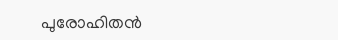പുരോഹിതന്‍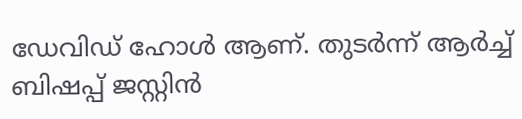ഡേവിഡ് ഹോള്‍ ആണ്. തുടര്‍ന്ന് ആര്‍ച്ച്‌ ബിഷപ്പ് ജസ്റ്റിന്‍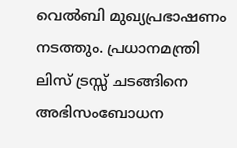വെല്‍ബി മുഖ്യപ്രഭാഷണം നടത്തും. പ്രധാനമന്ത്രി ലിസ് ട്രസ്സ് ചടങ്ങിനെ അഭിസംബോധന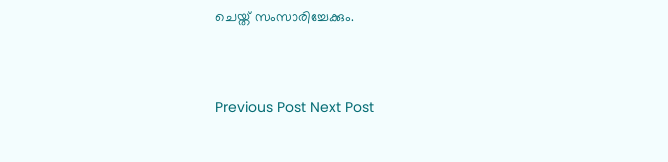ചെയ്ത് സംസാരിച്ചേക്കും.


Previous Post Next Post